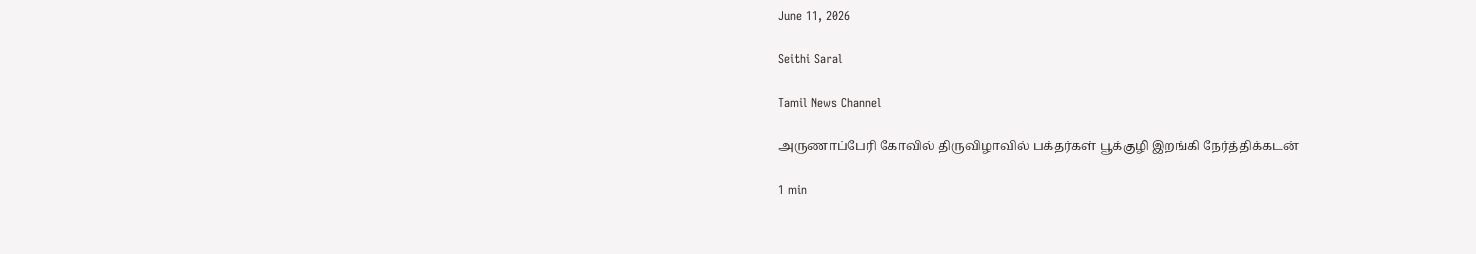June 11, 2026

Seithi Saral

Tamil News Channel

அருணாப்பேரி கோவில் திருவிழாவில் பக்தர்கள் பூக்குழி இறங்கி நேர்த்திக்கடன்

1 min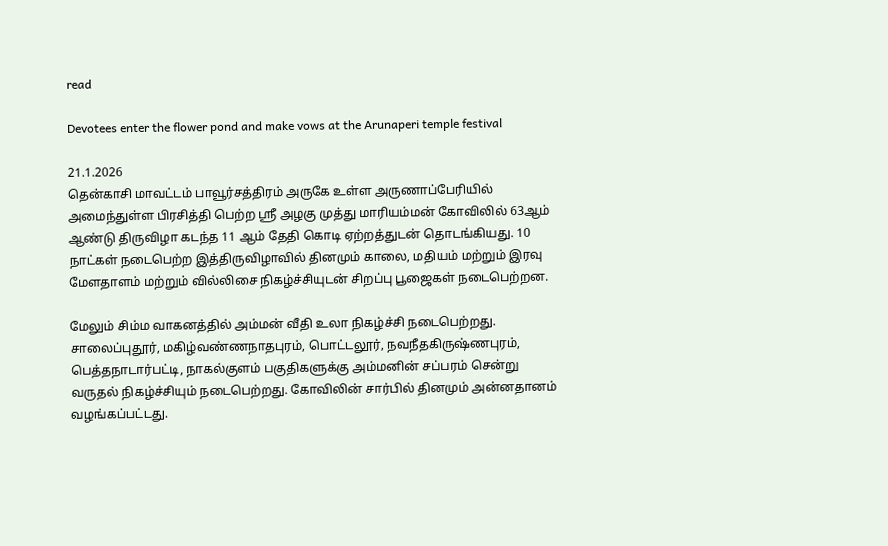read

Devotees enter the flower pond and make vows at the Arunaperi temple festival

21.1.2026
தென்காசி மாவட்டம் பாவூர்சத்திரம் அருகே உள்ள அருணாப்பேரியில் அமைந்துள்ள பிரசித்தி பெற்ற ஸ்ரீ அழகு முத்து மாரியம்மன் கோவிலில் 63ஆம் ஆண்டு திருவிழா கடந்த 11 ஆம் தேதி கொடி ஏற்றத்துடன் தொடங்கியது. 10 நாட்கள் நடைபெற்ற இத்திருவிழாவில் தினமும் காலை, மதியம் மற்றும் இரவு மேளதாளம் மற்றும் வில்லிசை நிகழ்ச்சியுடன் சிறப்பு பூஜைகள் நடைபெற்றன.

மேலும் சிம்ம வாகனத்தில் அம்மன் வீதி உலா நிகழ்ச்சி நடைபெற்றது. சாலைப்புதூர், மகிழ்வண்ணநாதபுரம், பொட்டலூர், நவநீதகிருஷ்ணபுரம், பெத்தநாடார்பட்டி, நாகல்குளம் பகுதிகளுக்கு அம்மனின் சப்பரம் சென்று வருதல் நிகழ்ச்சியும் நடைபெற்றது. கோவிலின் சார்பில் தினமும் அன்னதானம் வழங்கப்பட்டது.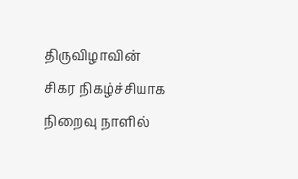திருவிழாவின் சிகர நிகழ்ச்சியாக நிறைவு நாளில்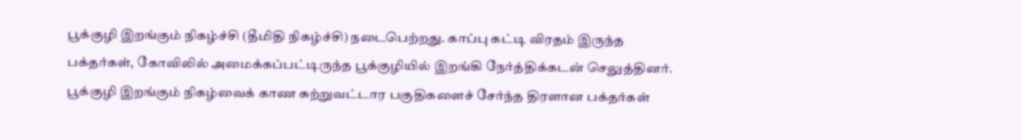பூக்குழி இறங்கும் நிகழ்ச்சி (தீமிதி நிகழ்ச்சி) நடைபெற்றது. காப்பு கட்டி விரதம் இருந்த பக்தர்கள், கோவிலில் அமைக்கப்பட்டிருந்த பூக்குழியில் இறங்கி நேர்த்திக்கடன் செலுத்தினர். பூக்குழி இறங்கும் நிகழ்வைக் காண சுற்றுவட்டார பகுதிகளைச் சேர்ந்த திரளான பக்தர்கள்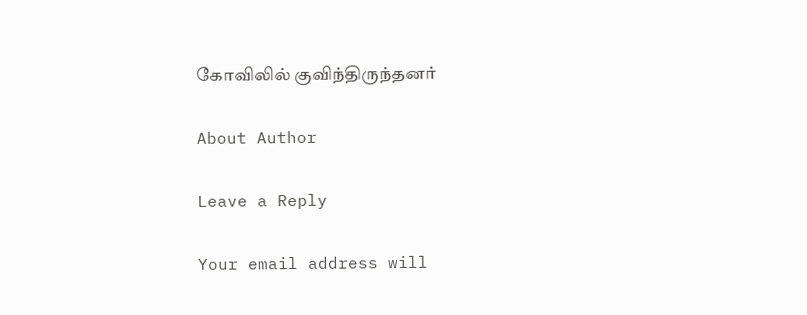கோவிலில் குவிந்திருந்தனர்

About Author

Leave a Reply

Your email address will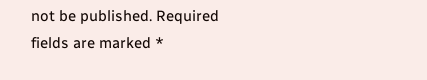not be published. Required fields are marked *